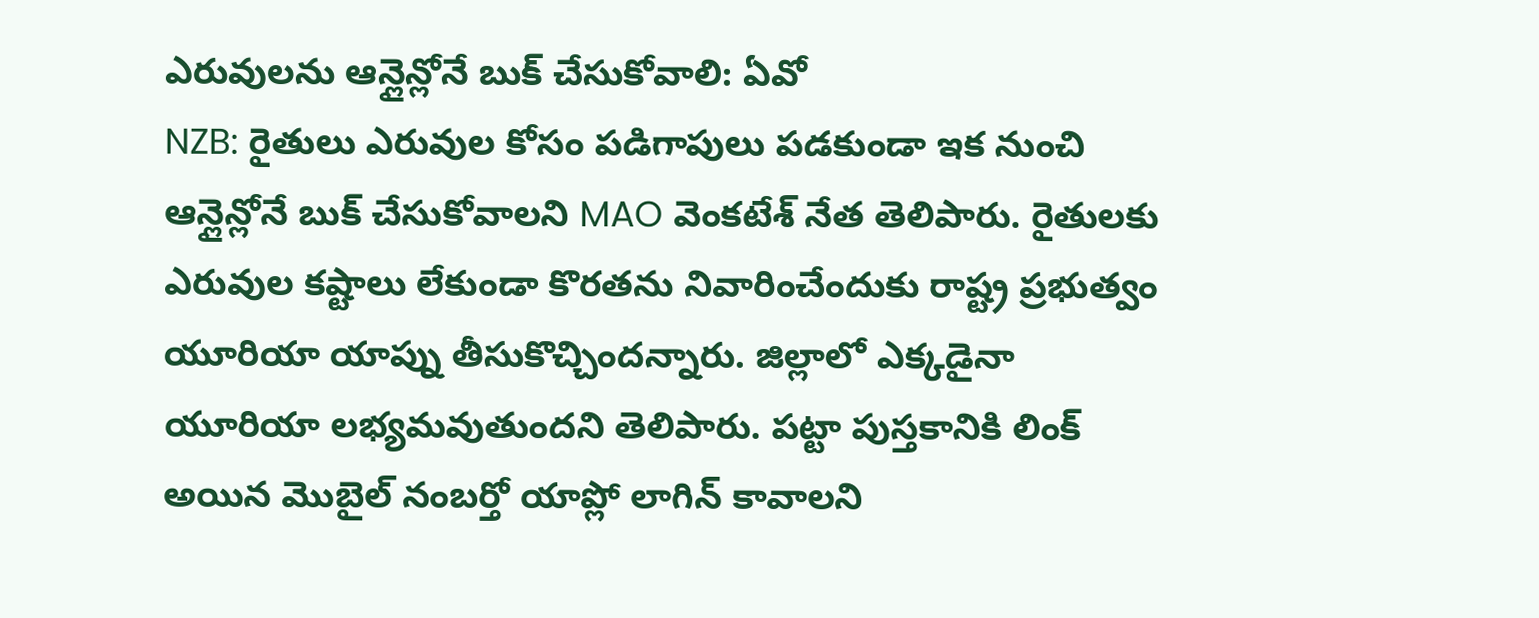ఎరువులను ఆన్లైన్లోనే బుక్ చేసుకోవాలి: ఏవో
NZB: రైతులు ఎరువుల కోసం పడిగాపులు పడకుండా ఇక నుంచి ఆన్లైన్లోనే బుక్ చేసుకోవాలని MAO వెంకటేశ్ నేత తెలిపారు. రైతులకు ఎరువుల కష్టాలు లేకుండా కొరతను నివారించేందుకు రాష్ట్ర ప్రభుత్వం యూరియా యాప్ను తీసుకొచ్చిందన్నారు. జిల్లాలో ఎక్కడైనా యూరియా లభ్యమవుతుందని తెలిపారు. పట్టా పుస్తకానికి లింక్ అయిన మొబైల్ నంబర్తో యాప్లో లాగిన్ కావాలని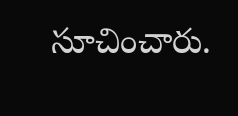సూచించారు.